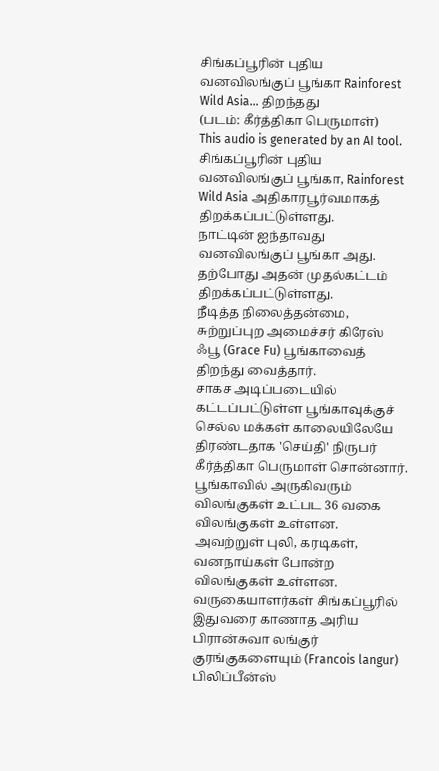சிங்கப்பூரின் புதிய வனவிலங்குப் பூங்கா Rainforest Wild Asia… திறந்தது
(படம்: கீர்த்திகா பெருமாள்)
This audio is generated by an AI tool.
சிங்கப்பூரின் புதிய வனவிலங்குப் பூங்கா, Rainforest Wild Asia அதிகாரபூர்வமாகத் திறக்கப்பட்டுள்ளது.
நாட்டின் ஐந்தாவது வனவிலங்குப் பூங்கா அது. தற்போது அதன் முதல்கட்டம் திறக்கப்பட்டுள்ளது.
நீடித்த நிலைத்தன்மை, சுற்றுப்புற அமைச்சர் கிரேஸ் ஃபூ (Grace Fu) பூங்காவைத் திறந்து வைத்தார்.
சாகச அடிப்படையில் கட்டப்பட்டுள்ள பூங்காவுக்குச் செல்ல மக்கள் காலையிலேயே திரண்டதாக 'செய்தி' நிருபர் கீர்த்திகா பெருமாள் சொன்னார்.
பூங்காவில் அருகிவரும் விலங்குகள் உட்பட 36 வகை விலங்குகள் உள்ளன.
அவற்றுள் புலி, கரடிகள், வனநாய்கள் போன்ற விலங்குகள் உள்ளன.
வருகையாளர்கள் சிங்கப்பூரில் இதுவரை காணாத அரிய பிரான்சுவா லங்குர் குரங்குகளையும் (Francois langur) பிலிப்பீன்ஸ்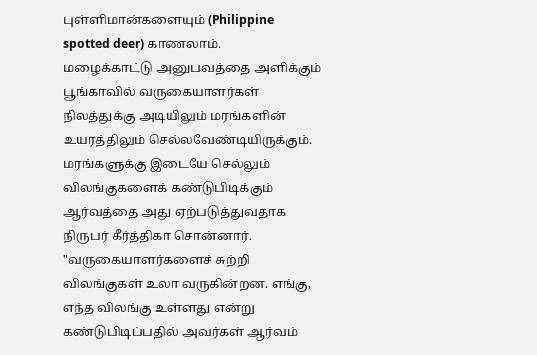புள்ளிமான்களையும் (Philippine spotted deer) காணலாம்.
மழைக்காட்டு அனுபவத்தை அளிக்கும் பூங்காவில் வருகையாளர்கள் நிலத்துக்கு அடியிலும் மரங்களின் உயரத்திலும் செல்லவேண்டியிருக்கும்.
மரங்களுக்கு இடையே செல்லும் விலங்குகளைக் கண்டுபிடிக்கும் ஆர்வத்தை அது ஏற்படுத்துவதாக நிருபர் கீர்த்திகா சொன்னார்.
"வருகையாளர்களைச் சுற்றி விலங்குகள் உலா வருகின்றன. எங்கு, எந்த விலங்கு உள்ளது என்று கண்டுபிடிப்பதில் அவர்கள் ஆர்வம்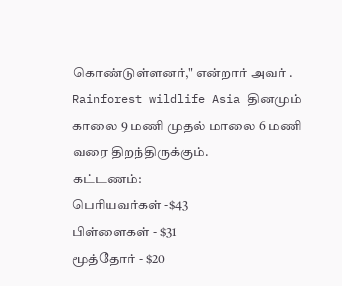கொண்டுள்ளனர்," என்றார் அவர் .
Rainforest wildlife Asia தினமும் காலை 9 மணி முதல் மாலை 6 மணி வரை திறந்திருக்கும்.
கட்டணம்:
பெரியவர்கள் -$43
பிள்ளைகள் - $31
மூத்தோர் - $20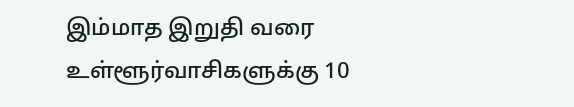இம்மாத இறுதி வரை உள்ளூர்வாசிகளுக்கு 10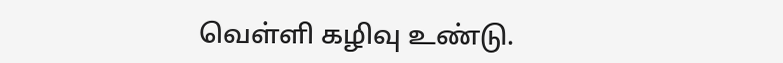வெள்ளி கழிவு உண்டு.